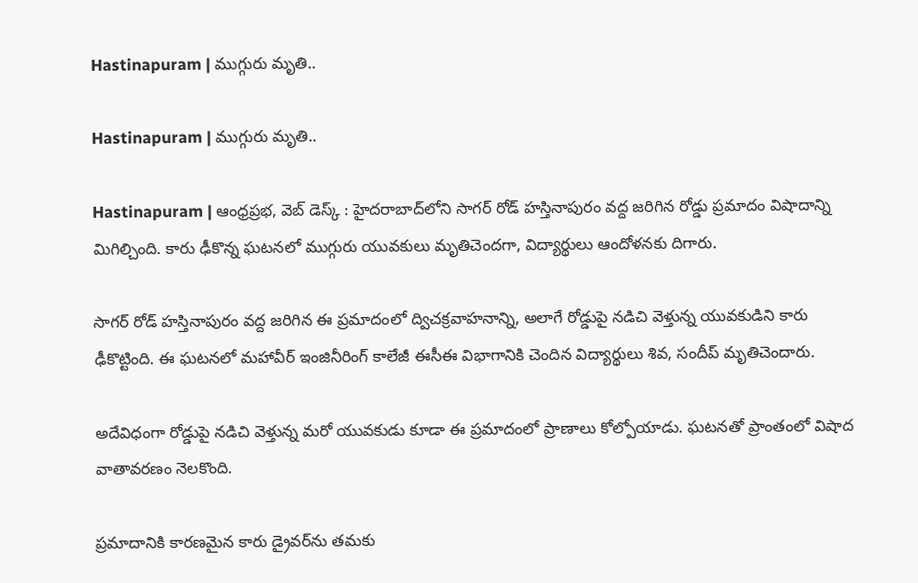Hastinapuram | ముగ్గురు మృతి..

Hastinapuram | ముగ్గురు మృతి..

Hastinapuram | ఆంధ్రప్రభ, వెబ్ డెస్క్ : హైదరాబాద్‌లోని సాగర్ రోడ్ హస్తినాపురం వద్ద జరిగిన రోడ్డు ప్రమాదం విషాదాన్ని మిగిల్చింది. కారు ఢీకొన్న ఘటనలో ముగ్గురు యువకులు మృతిచెందగా, విద్యార్థులు ఆందోళనకు దిగారు.

సాగర్ రోడ్ హస్తినాపురం వద్ద జరిగిన ఈ ప్రమాదంలో ద్విచక్రవాహనాన్ని, అలాగే రోడ్డుపై నడిచి వెళ్తున్న యువకుడిని కారు ఢీకొట్టింది. ఈ ఘటనలో మహావీర్ ఇంజినీరింగ్ కాలేజీ ఈసీఈ విభాగానికి చెందిన విద్యార్థులు శివ, సందీప్ మృతిచెందారు.

అదేవిధంగా రోడ్డుపై నడిచి వెళ్తున్న మరో యువకుడు కూడా ఈ ప్రమాదంలో ప్రాణాలు కోల్పోయాడు. ఘటనతో ప్రాంతంలో విషాద వాతావరణం నెలకొంది.

ప్రమాదానికి కారణమైన కారు డ్రైవర్‌ను తమకు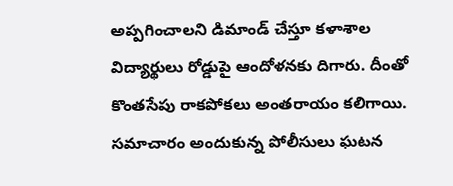అప్పగించాలని డిమాండ్ చేస్తూ కళాశాల విద్యార్థులు రోడ్డుపై ఆందోళనకు దిగారు. దీంతో కొంతసేపు రాకపోకలు అంతరాయం కలిగాయి. సమాచారం అందుకున్న పోలీసులు ఘటన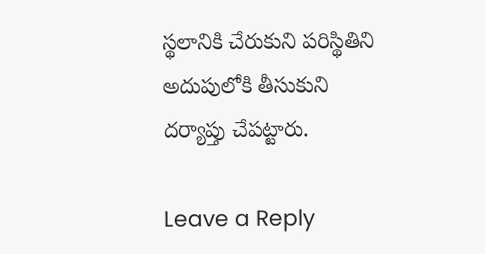స్థలానికి చేరుకుని పరిస్థితిని అదుపులోకి తీసుకుని దర్యాప్తు చేపట్టారు.

Leave a Reply